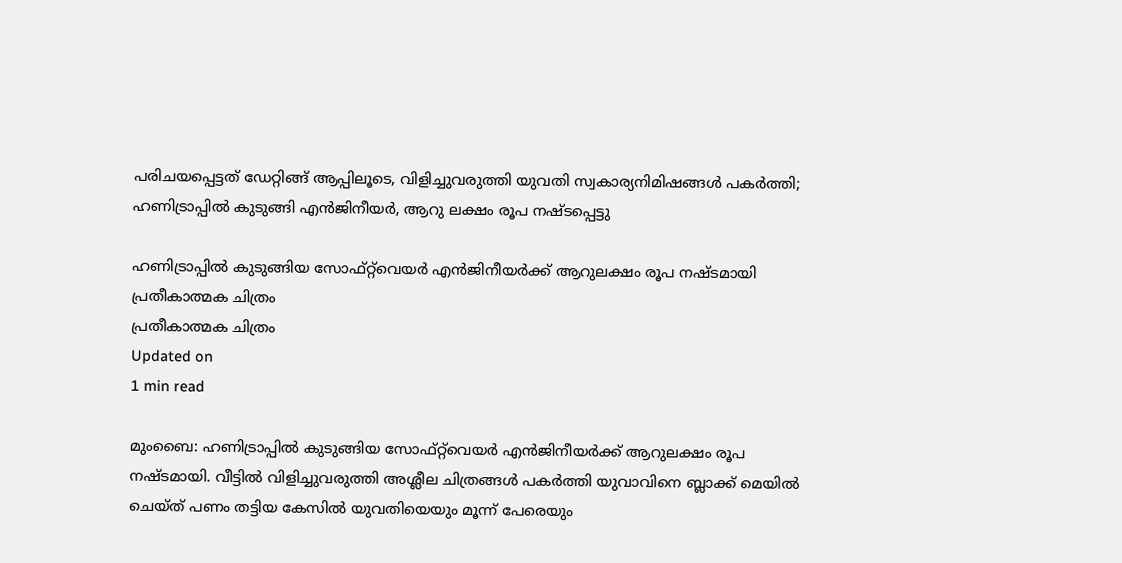പരിചയപ്പെട്ടത് ഡേറ്റിങ്ങ് ആപ്പിലൂടെ, വിളിച്ചുവരുത്തി യുവതി സ്വകാര്യനിമിഷങ്ങള്‍ പകര്‍ത്തി; ഹണിട്രാപ്പില്‍ കുടുങ്ങി എന്‍ജിനീയര്‍, ആറു ലക്ഷം രൂപ നഷ്ടപ്പെട്ടു

ഹണിട്രാപ്പില്‍ കുടുങ്ങിയ സോഫ്റ്റ്‌വെയര്‍ എന്‍ജിനീയര്‍ക്ക് ആറുലക്ഷം രൂപ നഷ്ടമായി
പ്രതീകാത്മക ചിത്രം
പ്രതീകാത്മക ചിത്രം
Updated on
1 min read

മുംബൈ: ഹണിട്രാപ്പില്‍ കുടുങ്ങിയ സോഫ്റ്റ്‌വെയര്‍ എന്‍ജിനീയര്‍ക്ക് ആറുലക്ഷം രൂപ നഷ്ടമായി. വീട്ടില്‍ വിളിച്ചുവരുത്തി അശ്ലീല ചിത്രങ്ങള്‍ പകര്‍ത്തി യുവാവിനെ ബ്ലാക്ക് മെയില്‍ ചെയ്ത് പണം തട്ടിയ കേസില്‍ യുവതിയെയും മൂന്ന് പേരെയും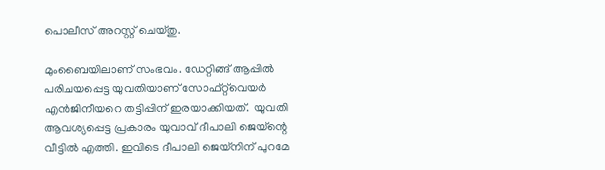പൊലീസ് അറസ്റ്റ് ചെയ്തു.

മുംബൈയിലാണ് സംഭവം. ഡേറ്റിങ്ങ് ആപ്പില്‍ പരിചയപ്പെട്ട യുവതിയാണ് സോഫ്റ്റ്‌വെയര്‍ എന്‍ജിനീയറെ തട്ടിപ്പിന് ഇരയാക്കിയത്.  യുവതി ആവശ്യപ്പെട്ട പ്രകാരം യുവാവ് ദീപാലി ജെയ്‌ന്റെ വീട്ടില്‍ എത്തി. ഇവിടെ ദീപാലി ജെയ്‌നിന് പുറമേ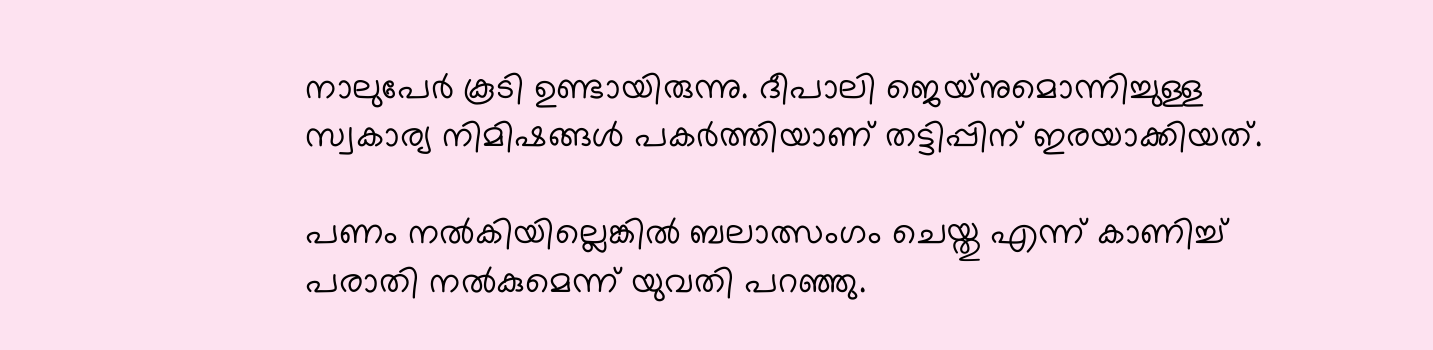നാലുപേര്‍ കൂടി ഉണ്ടായിരുന്നു. ദീപാലി ജെയ്‌നുമൊന്നിച്ചുള്ള സ്വകാര്യ നിമിഷങ്ങള്‍ പകര്‍ത്തിയാണ് തട്ടിപ്പിന് ഇരയാക്കിയത്.

പണം നല്‍കിയില്ലെങ്കില്‍ ബലാത്സംഗം ചെയ്തു എന്ന് കാണിച്ച് പരാതി നല്‍കുമെന്ന് യുവതി പറഞ്ഞു.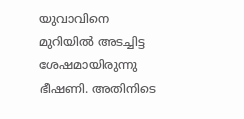യുവാവിനെ മുറിയില്‍ അടച്ചിട്ട ശേഷമായിരുന്നു ഭീഷണി. അതിനിടെ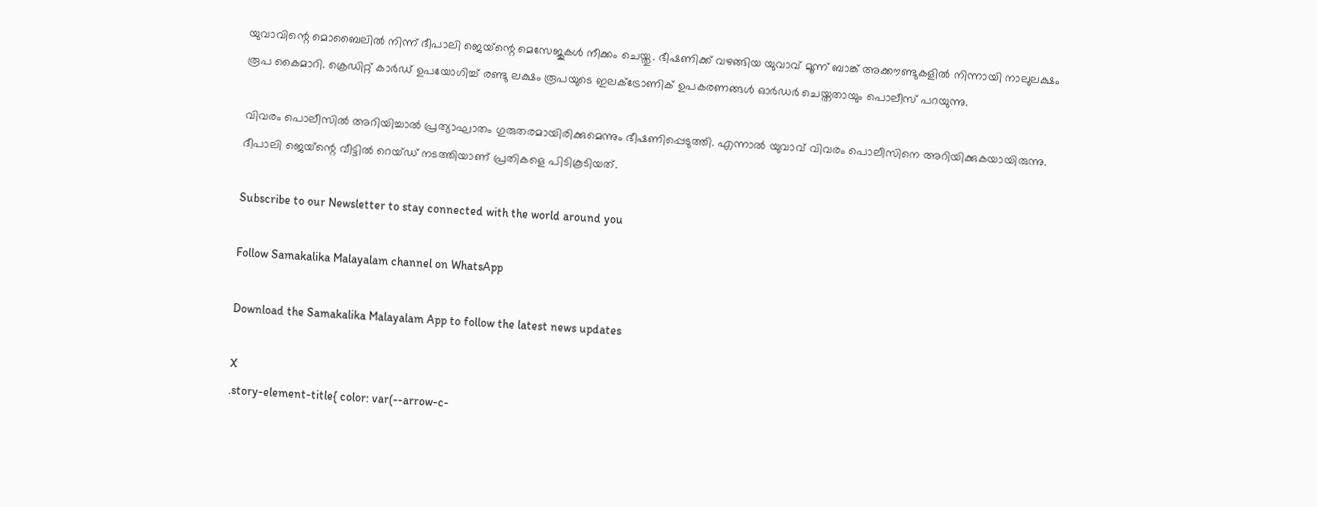യുവാവിന്റെ മൊബൈലില്‍ നിന്ന് ദീപാലി ജെയ്‌ന്റെ മെസേജുകള്‍ നീക്കം ചെയ്തു. ഭീഷണിക്ക് വഴങ്ങിയ യുവാവ് മൂന്ന് ബാങ്ക് അക്കൗണ്ടുകളില്‍ നിന്നായി നാലുലക്ഷം രൂപ കൈമാറി. ക്രെഡിറ്റ് കാര്‍ഡ് ഉപയോഗിച്ച് രണ്ടു ലക്ഷം രൂപയുടെ ഇലക്ട്രോണിക് ഉപകരണങ്ങള്‍ ഓര്‍ഡര്‍ ചെയ്തതായും പൊലീസ് പറയുന്നു.

വിവരം പൊലീസില്‍ അറിയിച്ചാല്‍ പ്രത്യാഘാതം ഗുരുതരമായിരിക്കുമെന്നും ഭീഷണിപ്പെടുത്തി. എന്നാല്‍ യുവാവ് വിവരം പൊലീസിനെ അറിയിക്കുകയായിരുന്നു. ദീപാലി ജെയ്‌ന്റെ വീട്ടില്‍ റെയ്ഡ് നടത്തിയാണ് പ്രതികളെ പിടികൂടിയത്.

Subscribe to our Newsletter to stay connected with the world around you

Follow Samakalika Malayalam channel on WhatsApp

Download the Samakalika Malayalam App to follow the latest news updates

X
.story-element-title{ color: var(--arrow-c-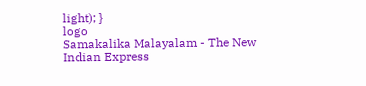light); }
logo
Samakalika Malayalam - The New Indian Express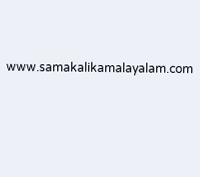www.samakalikamalayalam.com